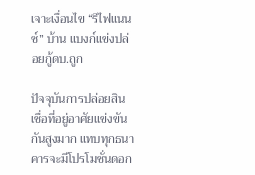เจาะเงื่อนไข “รีไฟแนนซ์” บ้าน แบงก์แข่งปล่อยกู้ดบ.ถูก

ปัจจุบันการปล่อยสินเชื่อที่อยู่อาศัยแข่งขันกันสูงมาก แทบทุกธนาคารจะมีโปรโมชั่นดอก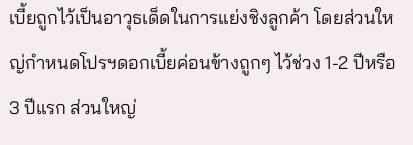เบี้ยถูกไว้เป็นอาวุธเด็ดในการแย่งชิงลูกค้า โดยส่วนใหญ่กำหนดโปรฯดอกเบี้ยค่อนข้างถูกๆ ไว้ช่วง 1-2 ปีหรือ 3 ปีแรก ส่วนใหญ่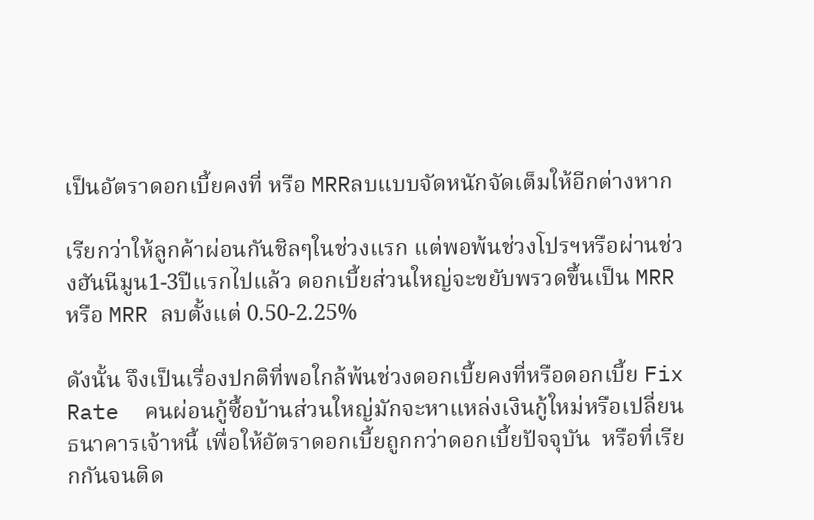เป็นอัตราดอกเบี้ยคงที่ หรือ MRRลบแบบจัดหนักจัดเต็มให้อีกต่างหาก

เรียกว่าให้ลูกค้าผ่อนกันชิลๆในช่วงแรก แต่พอพ้นช่วงโปรฯหรือผ่านช่วงฮันนีมูน1-3ปีแรกไปแล้ว ดอกเบี้ยส่วนใหญ่จะขยับพรวดขึ้นเป็น MRR หรือ MRR ลบตั้งแต่ 0.50-2.25%

ดังนั้น จึงเป็นเรื่องปกติที่พอใกล้พ้นช่วงดอกเบี้ยคงที่หรือดอกเบี้ย Fix Rate  คนผ่อนกู้ซื้อบ้านส่วนใหญ่มักจะหาแหล่งเงินกู้ใหม่หรือเปลี่ยนธนาคารเจ้าหนี้ เพื่อให้อัตราดอกเบี้ยถูกกว่าดอกเบี้ยปัจจุบัน  หรือที่เรียกกันจนติด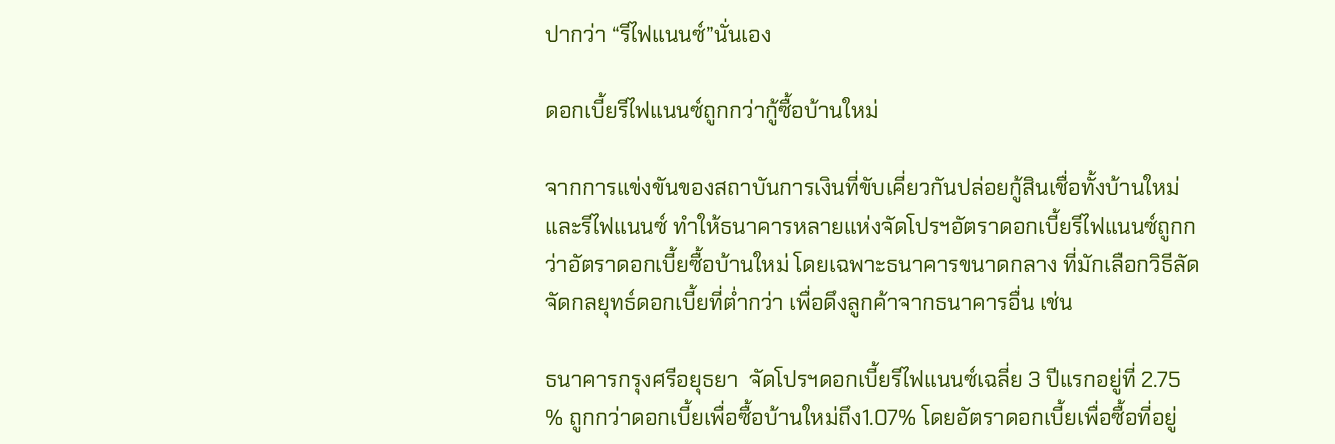ปากว่า “รีไฟแนนซ์”นั่นเอง

ดอกเบี้ยรีไฟแนนซ์ถูกกว่ากู้ซื้อบ้านใหม่

จากการแข่งขันของสถาบันการเงินที่ขับเคี่ยวกันปล่อยกู้สินเชื่อทั้งบ้านใหม่และรีไฟแนนซ์ ทำให้ธนาคารหลายแห่งจัดโปรฯอัตราดอกเบี้ยรีไฟแนนซ์ถูกกว่าอัตราดอกเบี้ยซื้อบ้านใหม่ โดยเฉพาะธนาคารขนาดกลาง ที่มักเลือกวิธีลัดจัดกลยุทธ์ดอกเบี้ยที่ต่ำกว่า เพื่อดึงลูกค้าจากธนาคารอื่น เช่น

ธนาคารกรุงศรีอยุธยา  จัดโปรฯดอกเบี้ยรีไฟแนนซ์เฉลี่ย 3 ปีแรกอยู่ที่ 2.75 % ถูกกว่าดอกเบี้ยเพื่อซื้อบ้านใหม่ถึง1.07% โดยอัตราดอกเบี้ยเพื่อซื้อที่อยู่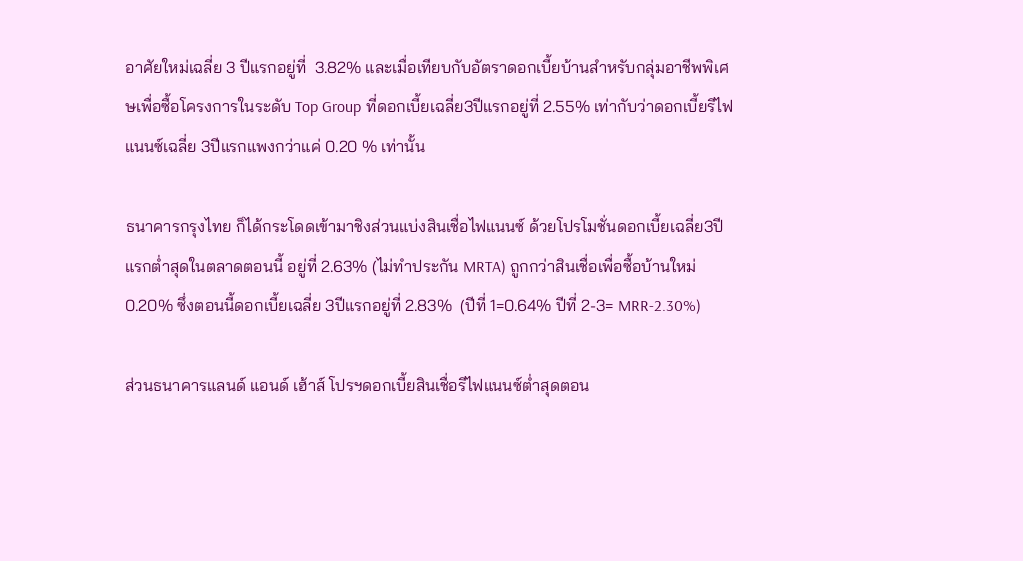อาศัยใหม่เฉลี่ย 3 ปีแรกอยู่ที่  3.82% และเมื่อเทียบกับอัตราดอกเบี้ยบ้านสำหรับกลุ่มอาชีพพิเศษเพื่อซื้อโครงการในระดับ Top Group ที่ดอกเบี้ยเฉลี่ย3ปีแรกอยู่ที่ 2.55% เท่ากับว่าดอกเบี้ยรีไฟแนนซ์เฉลี่ย 3ปีแรกแพงกว่าแค่ 0.20 % เท่านั้น

ธนาคารกรุงไทย ก็ได้กระโดดเข้ามาชิงส่วนแบ่งสินเชื่อไฟแนนซ์ ด้วยโปรโมชั่นดอกเบี้ยเฉลี่ย3ปีแรกต่ำสุดในตลาดตอนนี้ อยู่ที่ 2.63% (ไม่ทำประกัน MRTA) ถูกกว่าสินเชื่อเพื่อซื้อบ้านใหม่ 0.20% ซึ่งตอนนี้ดอกเบี้ยเฉลี่ย 3ปีแรกอยู่ที่ 2.83%  (ปีที่ 1=0.64% ปีที่ 2-3= MRR-2.30%)

ส่วนธนาคารแลนด์ แอนด์ เฮ้าส์ โปรฯดอกเบี้ยสินเชื่อรีไฟแนนซ์ต่ำสุดตอน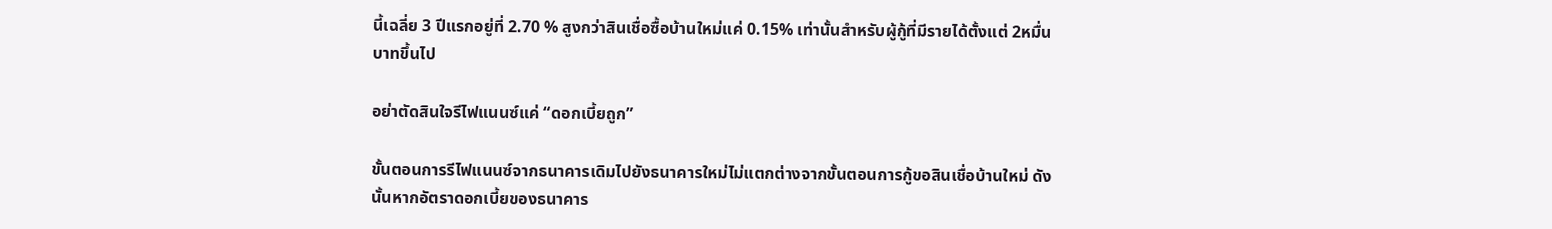นี้เฉลี่ย 3 ปีแรกอยู่ที่ 2.70 % สูงกว่าสินเชื่อซื้อบ้านใหม่แค่ 0.15% เท่านั้นสำหรับผู้กู้ที่มีรายได้ตั้งแต่ 2หมื่นบาทขึ้นไป

อย่าตัดสินใจรีไฟแนนซ์แค่ “ดอกเบี้ยถูก”

ขั้นตอนการรีไฟแนนซ์จากธนาคารเดิมไปยังธนาคารใหม่ไม่แตกต่างจากขั้นตอนการกู้ขอสินเชื่อบ้านใหม่ ดังนั้นหากอัตราดอกเบี้ยของธนาคาร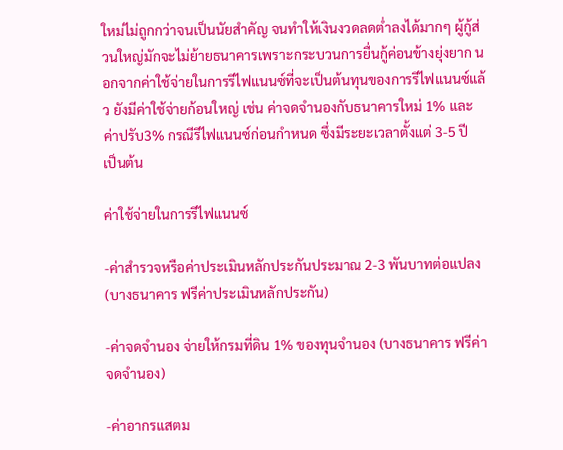ใหม่ไม่ถูกกว่าจนเป็นนัยสำคัญ จนทำให้เงินงวดลดต่ำลงได้มากๆ ผู้กู้ส่วนใหญ่มักจะไม่ย้ายธนาคารเพราะกระบวนการยื่นกู้ค่อนข้างยุ่งยาก นอกจากค่าใช้จ่ายในการรีไฟแนนซ์ที่จะเป็นต้นทุนของการรีไฟแนนซ์แล้ว ยังมีค่าใช้จ่ายก้อนใหญ่ เช่น ค่าจดจำนองกับธนาคารใหม่ 1% และค่าปรับ3% กรณีรีไฟแนนซ์ก่อนกำหนด ซึ่งมีระยะเวลาตั้งแต่ 3-5 ปี  เป็นต้น

ค่าใช้จ่ายในการรีไฟแนนซ์

-ค่าสำรวจหรือค่าประเมินหลักประกันประมาณ 2-3 พันบาทต่อแปลง (บางธนาคาร ฟรีค่าประเมินหลักประกัน)

-ค่าจดจำนอง จ่ายให้กรมที่ดิน 1% ของทุนจำนอง (บางธนาคาร ฟรีค่าจดจำนอง)

-ค่าอากรแสตม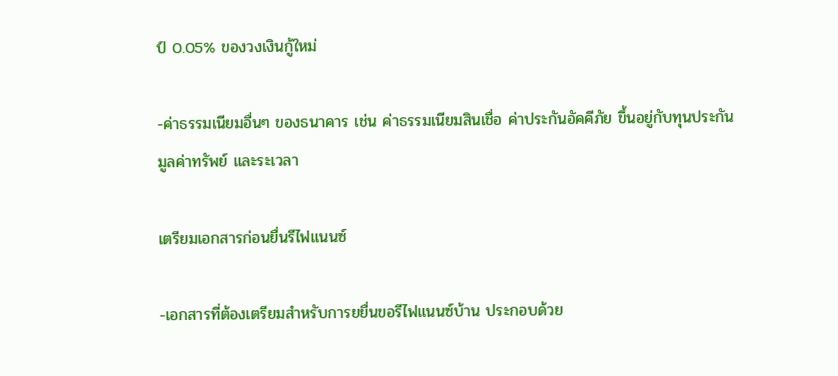ป์ 0.05% ของวงเงินกู้ใหม่

-ค่าธรรมเนียมอื่นๆ ของธนาคาร เช่น ค่าธรรมเนียมสินเชื่อ ค่าประกันอัคคีภัย ขึ้นอยู่กับทุนประกัน มูลค่าทรัพย์ และระเวลา

เตรียมเอกสารก่อนยื่นรีไฟแนนซ์

-เอกสารที่ต้องเตรียมสำหรับการยยื่นขอรีไฟแนนซ์บ้าน ประกอบด้วย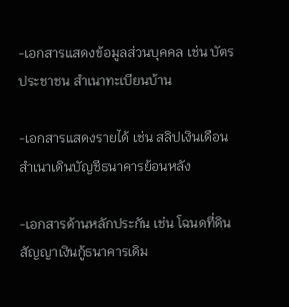-เอกสารแสดงข้อมูลส่วนบุคคล เช่น บัตรประชาชน สำเนาทะเบียนบ้าน

-เอกสารแสดงรายได้ เช่น สลิปเงินเดือน สำเนาเดินบัญชีธนาคารย้อนหลัง

-เอกสารด้านหลักประกัน เช่น โฉนดที่ดิน สัญญาเงินกู้ธนาคารเดิม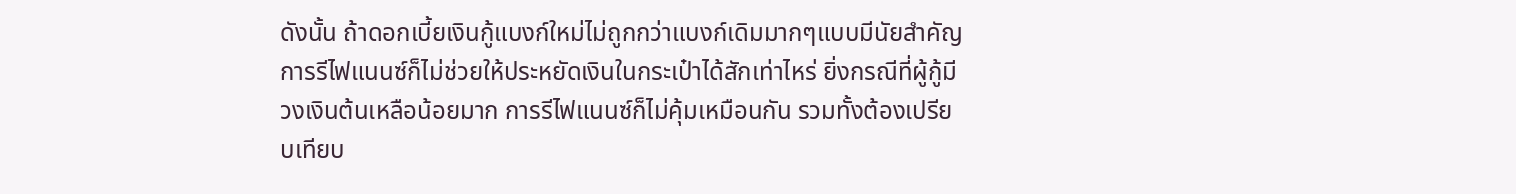ดังนั้น ถ้าดอกเบี้ยเงินกู้แบงก์ใหม่ไม่ถูกกว่าแบงก์เดิมมากๆแบบมีนัยสำคัญ การรีไฟแนนซ์ก็ไม่ช่วยให้ประหยัดเงินในกระเป๋าได้สักเท่าไหร่ ยิ่งกรณีที่ผู้กู้มีวงเงินต้นเหลือน้อยมาก การรีไฟแนนซ์ก็ไม่คุ้มเหมือนกัน รวมทั้งต้องเปรียบเทียบ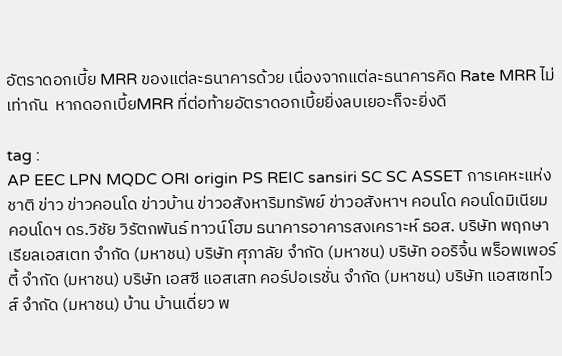อัตราดอกเบี้ย MRR ของแต่ละธนาคารด้วย เนื่องจากแต่ละธนาคารคิด Rate MRR ไม่เท่ากัน  หากดอกเบี้ยMRR ที่ต่อท้ายอัตราดอกเบี้ยยิ่งลบเยอะก็จะยิ่งดี

tag :
AP EEC LPN MQDC ORI origin PS REIC sansiri SC SC ASSET การเคหะแห่งชาติ ข่าว ข่าวคอนโด ข่าวบ้าน ข่าวอสังหาริมทรัพย์ ข่าวอสังหาฯ คอนโด คอนโดมิเนียม คอนโดฯ ดร.วิชัย วิรัตกพันธ์ ทาวน์โฮม ธนาคารอาคารสงเคราะห์ ธอส. บริษัท พฤกษา เรียลเอสเตท จำกัด (มหาชน) บริษัท ศุภาลัย จำกัด (มหาชน) บริษัท ออริจิ้น พร็อพเพอร์ตี้ จำกัด (มหาชน) บริษัท เอสซี แอสเสท คอร์ปอเรชั่น จำกัด (มหาชน) บริษัท แอสเซทไวส์ จำกัด (มหาชน) บ้าน บ้านเดี่ยว พ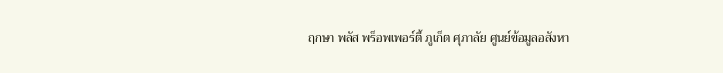ฤกษา พลัส พร็อพเพอร์ตี้ ภูเก็ต ศุภาลัย ศูนย์ข้อมูลอสังหา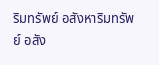ริมทรัพย์ อสังหาริมทรัพย์ อสัง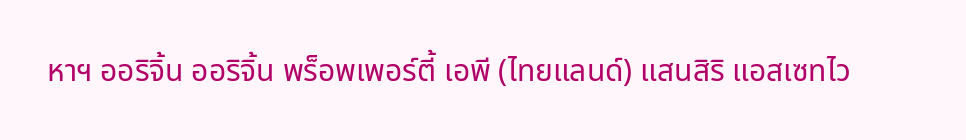หาฯ ออริจิ้น ออริจิ้น พร็อพเพอร์ตี้ เอพี (ไทยแลนด์) แสนสิริ แอสเซทไว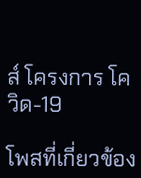ส์ โครงการ โควิด-19

โพสที่เกี่ยวข้อง